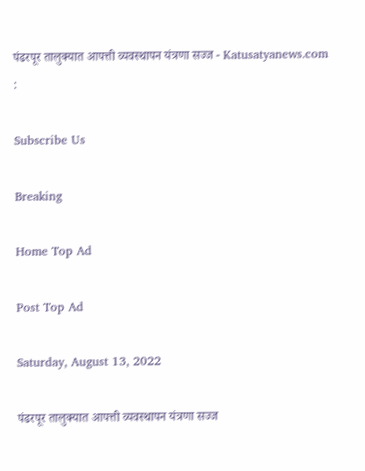पंढरपूर तालुक्यात आपत्ती व्यवस्थापन यंत्रणा सज्ज - Katusatyanews.com :

Subscribe Us

Breaking

Home Top Ad

Post Top Ad

Saturday, August 13, 2022

पंढरपूर तालुक्यात आपत्ती व्यवस्थापन यंत्रणा सज्ज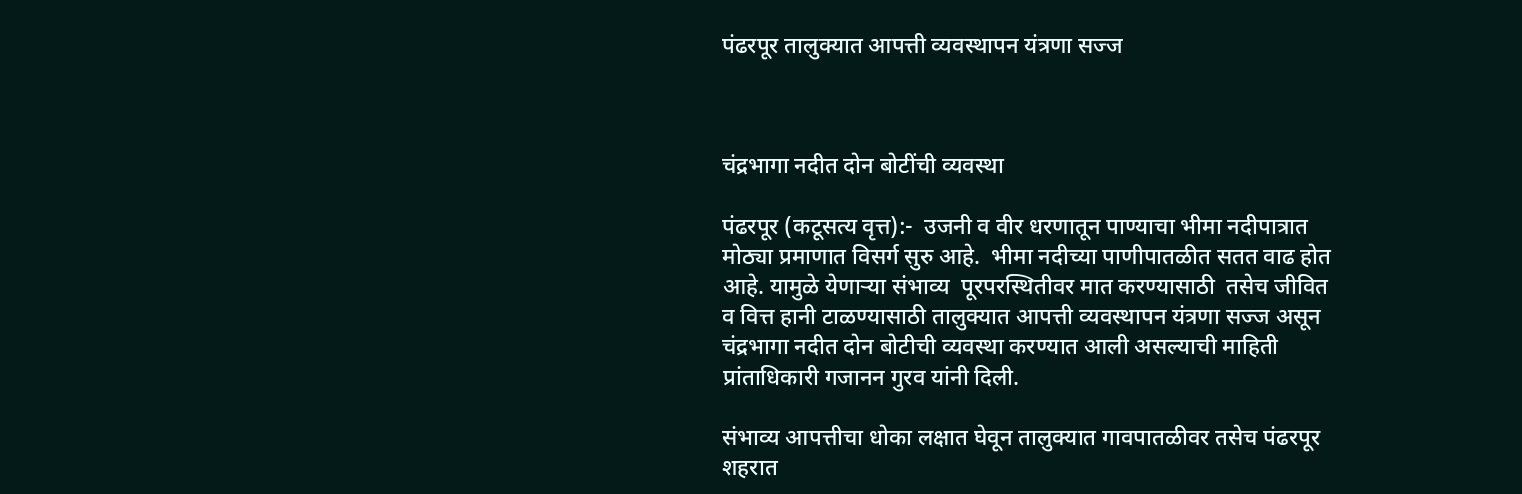पंढरपूर तालुक्यात आपत्ती व्यवस्थापन यंत्रणा सज्ज



चंद्रभागा नदीत दोन बोटींची व्यवस्था

पंढरपूर (कटूसत्य वृत्त):-  उजनी व वीर धरणातून पाण्याचा भीमा नदीपात्रात मोठ्या प्रमाणात विसर्ग सुरु आहे.  भीमा नदीच्या पाणीपातळीत सतत वाढ होत आहे. यामुळे येणाऱ्या संभाव्य  पूरपरस्थितीवर मात करण्यासाठी  तसेच जीवित व वित्त हानी टाळण्यासाठी तालुक्यात आपत्ती व्यवस्थापन यंत्रणा सज्ज असून चंद्रभागा नदीत दोन बोटीची व्यवस्था करण्यात आली असल्याची माहिती प्रांताधिकारी गजानन गुरव यांनी दिली.

संभाव्य आपत्तीचा धोका लक्षात घेवून तालुक्यात गावपातळीवर तसेच पंढरपूर शहरात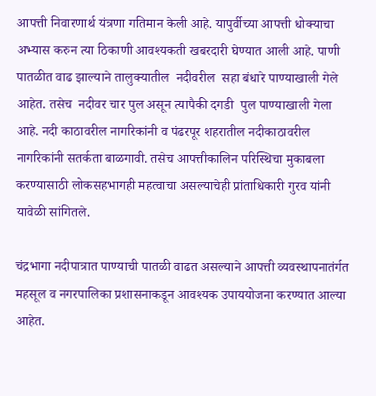आपत्ती निवारणार्थ यंत्रणा गतिमान केली आहे. यापुर्वीच्या आपत्ती धोक्याचा अभ्यास करुन त्या ठिकाणी आवश्यकती खबरदारी घेण्यात आली आहे. पाणी पातळीत वाढ झाल्याने तालुक्यातील  नदीवरील  सहा बंधारे पाण्याखाली गेले आहेत. तसेच  नदीवर चार पुल असून त्यापैकी दगडी  पुल पाण्याखाली गेला आहे. नदी काठावरील नागरिकांनी व पंढरपूर शहरातील नदीकाठावरील नागरिकांनी सतर्कता बाळगावी. तसेच आपत्तीकालिन परिस्थिचा मुकाबला  करण्यासाठी लोकसहभागही महत्वाचा असल्याचेही प्रांताधिकारी गुरव यांनी यावेळी सांगितले.

चंद्रभागा नदीपात्रात पाण्याची पातळी वाढत असल्याने आपत्ती व्यवस्थापनातंर्गत महसूल व नगरपालिका प्रशासनाकडून आवश्यक उपाययोजना करण्यात आल्या आहेत.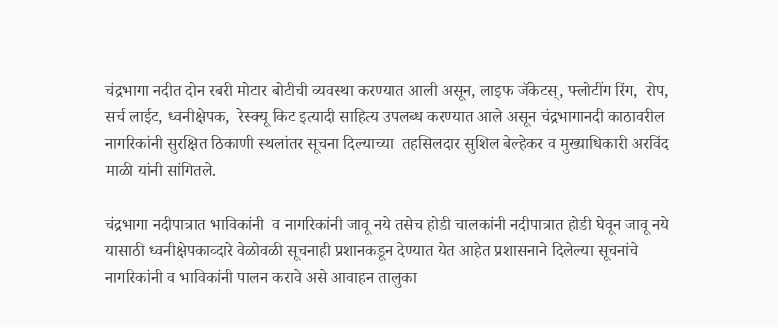चंद्रभागा नदीत दोन रबरी मोटार बोटीची व्यवस्था करण्यात आली असून, लाइफ जॅकेटस्‌, फ्लोटींग रिंग,  रोप,  सर्च लाईट, ध्वनीक्षेपक,  रेस्क्यू किट इत्यादी साहित्य उपलब्ध करण्यात आले असून चंद्रभागानदी काठावरील नागरिकांनी सुरक्षित ठिकाणी स्थलांतर सूचना दिल्याच्या  तहसिलदार सुशिल बेल्हेकर व मुख्याधिकारी अरविंद माळी यांनी सांगितले.

चंद्रभागा नदीपात्रात भाविकांनी  व नागरिकांनी जावू नये तसेच होडी चालकांनी नदीपात्रात होडी घेवून जावू नये यासाठी ध्वनीक्षेपकाव्दारे वेळोवळी सूचनाही प्रशानकडून देण्यात येत आहेत प्रशासनाने दिलेल्या सूचनांचे नागरिकांनी व भाविकांनी पालन करावे असे आवाहन तालुका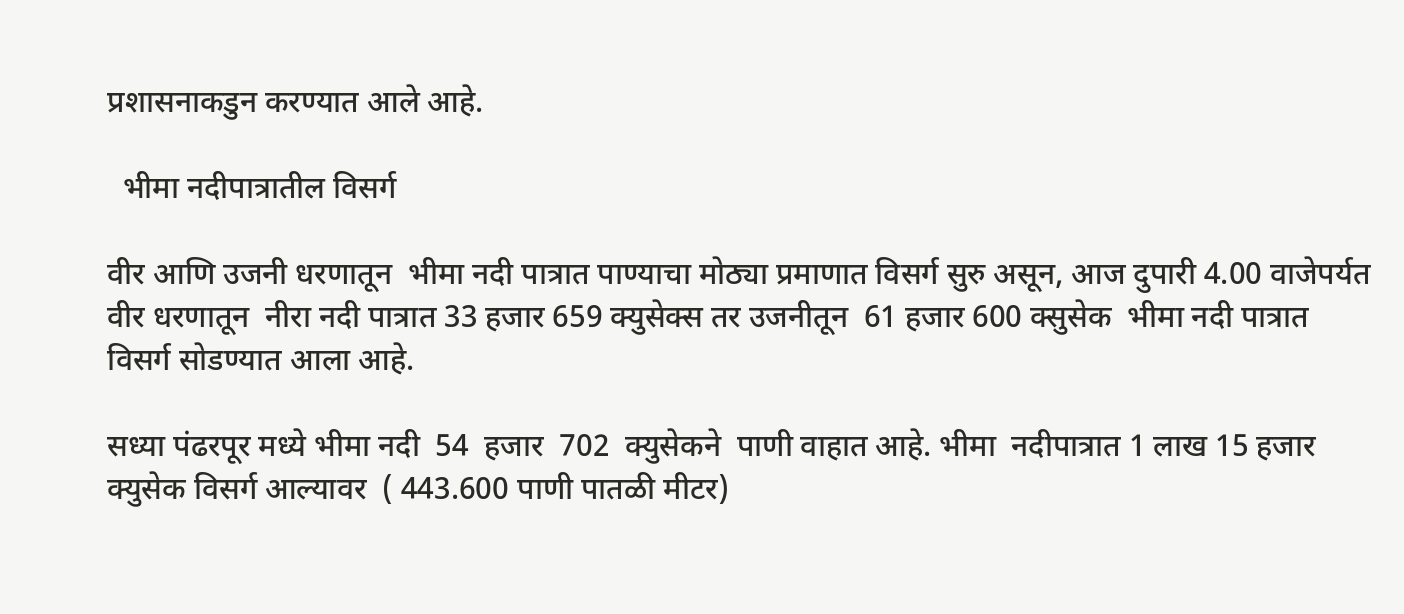प्रशासनाकडुन करण्यात आले आहे.

  भीमा नदीपात्रातील विसर्ग

वीर आणि उजनी धरणातून  भीमा नदी पात्रात पाण्याचा मोठ्या प्रमाणात विसर्ग सुरु असून, आज दुपारी 4.00 वाजेपर्यत वीर धरणातून  नीरा नदी पात्रात 33 हजार 659 क्युसेक्स तर उजनीतून  61 हजार 600 क्सुसेक  भीमा नदी पात्रात विसर्ग सोडण्यात आला आहे.

सध्या पंढरपूर मध्ये भीमा नदी  54  हजार  702  क्युसेकने  पाणी वाहात आहे. भीमा  नदीपात्रात 1 लाख 15 हजार  क्युसेक विसर्ग आल्यावर  ( 443.600 पाणी पातळी मीटर)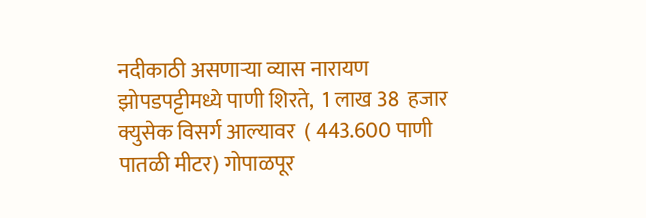नदीकाठी असणाऱ्या व्यास नारायण झोपडपट्टीमध्ये पाणी शिरते,  1 लाख 38  हजार  क्युसेक विसर्ग आल्यावर  ( 443.600 पाणी पातळी मीटर) गोपाळपूर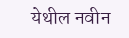येथील नवीन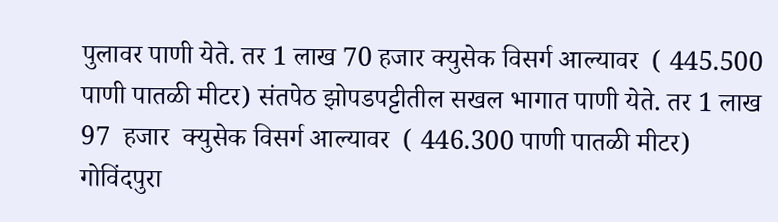पुलावर पाणी येते. तर 1 लाख 70 हजार क्युसेक विसर्ग आल्यावर  ( 445.500 पाणी पातळी मीटर) संतपेठ झोपडपट्टीतील सखल भागात पाणी येते. तर 1 लाख 97  हजार  क्युसेक विसर्ग आल्यावर  ( 446.300 पाणी पातळी मीटर) गोविंदपुरा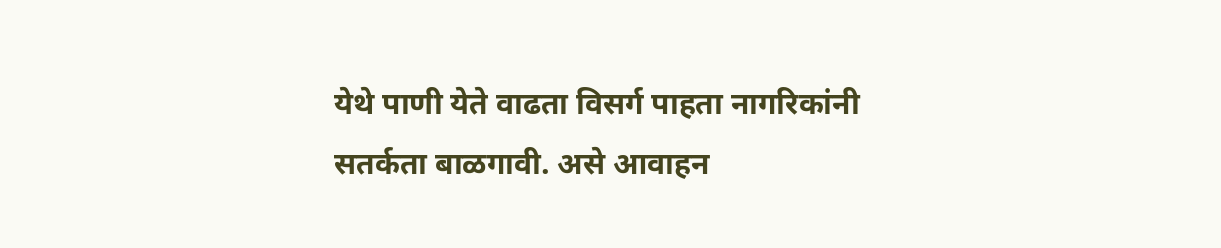येथे पाणी येते वाढता विसर्ग पाहता नागरिकांनी सतर्कता बाळगावी. असे आवाहन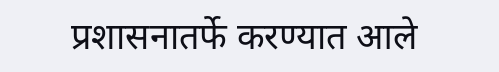प्रशासनातर्फे करण्यात आले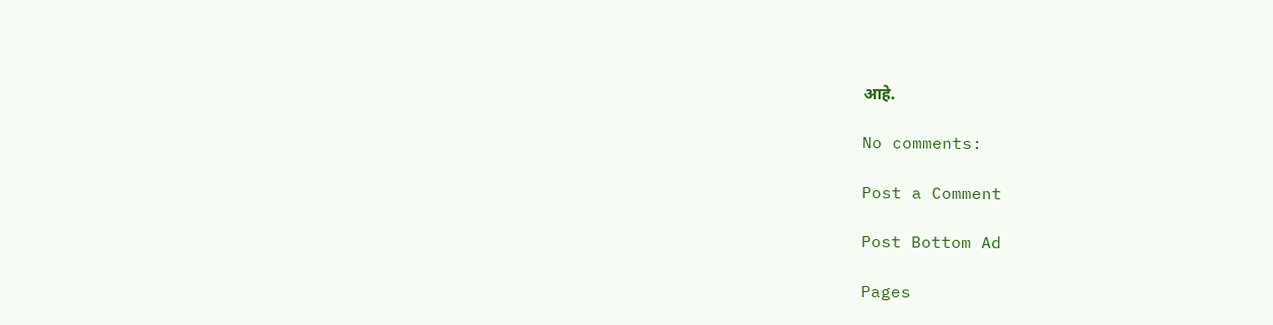आहे.

No comments:

Post a Comment

Post Bottom Ad

Pages